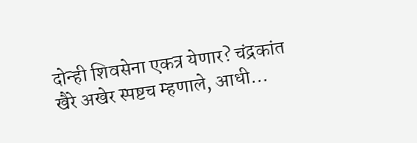दोन्ही शिवसेना एकत्र येणार? चंद्रकांत खैरे अखेर स्पष्टच म्हणाले, आधी…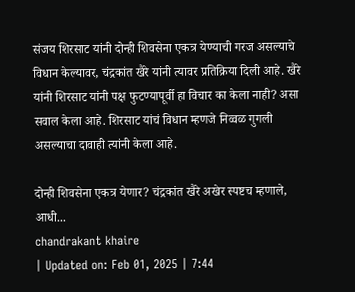संजय शिरसाट यांनी दोन्ही शिवसेना एकत्र येण्याची गरज असल्याचे विधान केल्यावर, चंद्रकांत खैरे यांनी त्यावर प्रतिक्रिया दिली आहे. खैरे यांनी शिरसाट यांनी पक्ष फुटण्यापूर्वी हा विचार का केला नाही? असा सवाल केला आहे. शिरसाट यांचं विधान म्हणजे निव्वळ गुगली असल्याचा दावाही त्यांनी केला आहे.

दोन्ही शिवसेना एकत्र येणार? चंद्रकांत खैरे अखेर स्पष्टच म्हणाले, आधी...
chandrakant khaire
| Updated on: Feb 01, 2025 | 7:44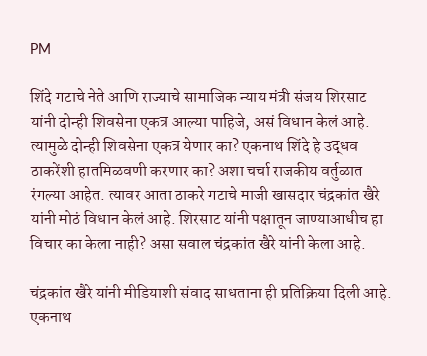PM

शिंदे गटाचे नेते आणि राज्याचे सामाजिक न्याय मंत्री संजय शिरसाट यांनी दोन्ही शिवसेना एकत्र आल्या पाहिजे, असं विधान केलं आहे. त्यामुळे दोन्ही शिवसेना एकत्र येणार का? एकनाथ शिंदे हे उद्धव ठाकरेंशी हातमिळवणी करणार का? अशा चर्चा राजकीय वर्तुळात रंगल्या आहेत. त्यावर आता ठाकरे गटाचे माजी खासदार चंद्रकांत खैरे यांनी मोठं विधान केलं आहे. शिरसाट यांनी पक्षातून जाण्याआधीच हा विचार का केला नाही? असा सवाल चंद्रकांत खैरे यांनी केला आहे.

चंद्रकांत खैरे यांनी मीडियाशी संवाद साधताना ही प्रतिक्रिया दिली आहे. एकनाथ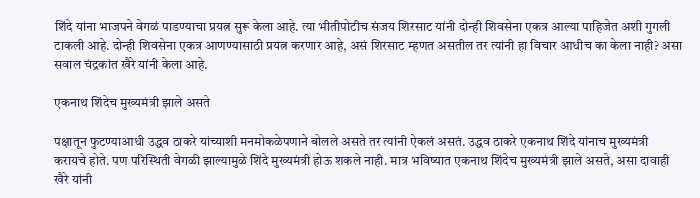शिंदे यांना भाजपने वेगळं पाडण्याचा प्रयत्न सुरू केला आहे. त्या भीतीपोटीच संजय शिरसाट यांनी दोन्ही शिवसेना एकत्र आल्या पाहिजेत अशी गुगली टाकली आहे. दोन्ही शिवसेना एकत्र आणण्यासाठी प्रयत्न करणार आहे, असं शिरसाट म्हणत असतील तर त्यांनी हा विचार आधीच का केला नाही? असा सवाल चंद्रकांत खैरे यांनी केला आहे.

एकनाथ शिंदेच मुख्यमंत्री झाले असते

पक्षातून फुटण्याआधी उद्धव ठाकरे यांच्याशी मनमोकळेपणाने बोलले असते तर त्यांनी ऐकलं असतं. उद्धव ठाकरे एकनाथ शिंदे यांनाच मुख्यमंत्री करायचे होते. पण परिस्थिती वेगळी झाल्यामुळे शिंदे मुख्यमंत्री होऊ शकले नाही. मात्र भविष्यात एकनाथ शिंदेच मुख्यमंत्री झाले असते, असा दावाही खैरे यांनी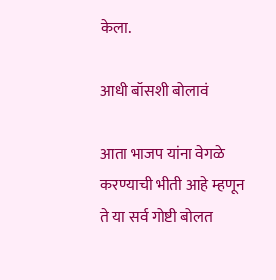केला.

आधी बॉसशी बोलावं

आता भाजप यांना वेगळे करण्याची भीती आहे म्हणून ते या सर्व गोष्टी बोलत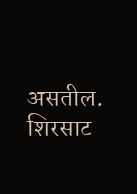असतील. शिरसाट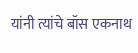यांनी त्यांचे बॉस एकनाथ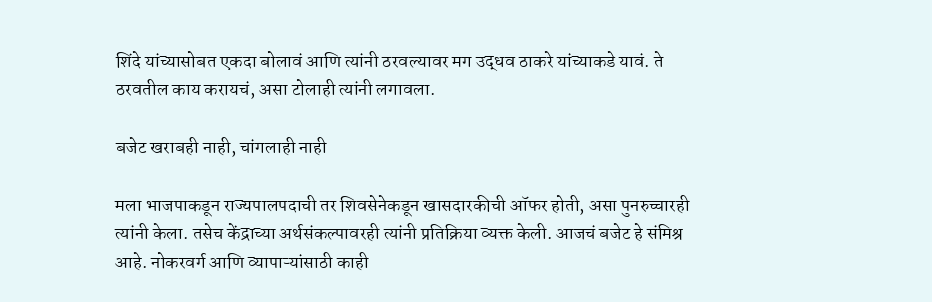शिंदे यांच्यासोबत एकदा बोलावं आणि त्यांनी ठरवल्यावर मग उद्धव ठाकरे यांच्याकडे यावं. ते ठरवतील काय करायचं, असा टोलाही त्यांनी लगावला.

बजेट खराबही नाही, चांगलाही नाही

मला भाजपाकडून राज्यपालपदाची तर शिवसेनेकडून खासदारकीची ऑफर होती, असा पुनरुच्चारही त्यांनी केला. तसेच केंद्राच्या अर्थसंकल्पावरही त्यांनी प्रतिक्रिया व्यक्त केली. आजचं बजेट हे संमिश्र आहे. नोकरवर्ग आणि व्यापाऱ्यांसाठी काही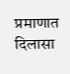प्रमाणात दिलासा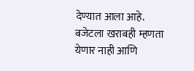देण्यात आला आहे. बजेटला खराबही म्हणता येणार नाही आणि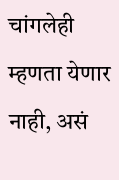चांगलेही म्हणता येणार नाही, असं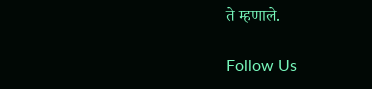ते म्हणाले.

Follow Us